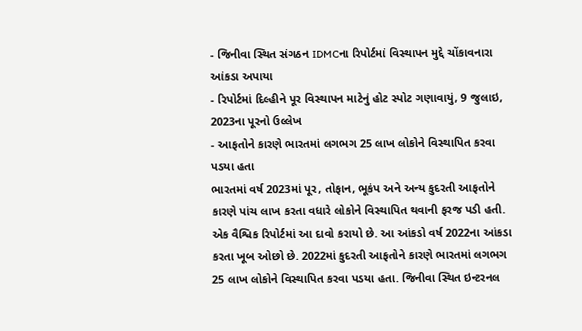- જિનીવા સ્થિત સંગઠન IDMCના રિપોર્ટમાં વિસ્થાપન મુદ્દે ચોંકાવનારા આંકડા અપાયા
- રિપોર્ટમાં દિલ્હીને પૂર વિસ્થાપન માટેનું હોટ સ્પોટ ગણાવાયું, 9 જુલાઇ, 2023ના પૂરનો ઉલ્લેખ
- આફતોને કારણે ભારતમાં લગભગ 25 લાખ લોકોને વિસ્થાપિત કરવા પડયા હતા
ભારતમાં વર્ષ 2023માં પૂર, તોફાન, ભૂકંપ અને અન્ય કુદરતી આફતોને કારણે પાંચ લાખ કરતા વધારે લોકોને વિસ્થાપિત થવાની ફરજ પડી હતી. એક વૈશ્વિક રિપોર્ટમાં આ દાવો કરાયો છે. આ આંકડો વર્ષ 2022ના આંકડા કરતા ખૂબ ઓછો છે. 2022માં કુદરતી આફતોને કારણે ભારતમાં લગભગ 25 લાખ લોકોને વિસ્થાપિત કરવા પડયા હતા. જિનીવા સ્થિત ઇન્ટરનલ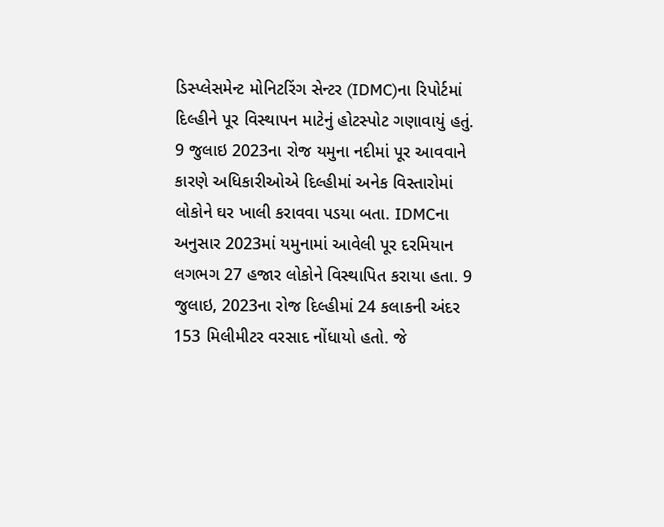ડિસ્પ્લેસમેન્ટ મોનિટરિંગ સેન્ટર (IDMC)ના રિપોર્ટમાં દિલ્હીને પૂર વિસ્થાપન માટેનું હોટસ્પોટ ગણાવાયું હતું. 9 જુલાઇ 2023ના રોજ યમુના નદીમાં પૂર આવવાને કારણે અધિકારીઓએ દિલ્હીમાં અનેક વિસ્તારોમાં લોકોને ઘર ખાલી કરાવવા પડયા બતા. IDMCના અનુસાર 2023માં યમુનામાં આવેલી પૂર દરમિયાન લગભગ 27 હજાર લોકોને વિસ્થાપિત કરાયા હતા. 9 જુલાઇ, 2023ના રોજ દિલ્હીમાં 24 કલાકની અંદર 153 મિલીમીટર વરસાદ નોંધાયો હતો. જે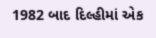1982 બાદ દિલ્હીમાં એક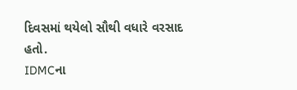દિવસમાં થયેલો સૌથી વધારે વરસાદ હતો.
IDMCના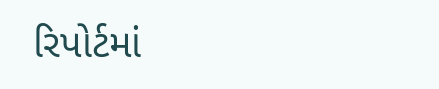રિપોર્ટમાં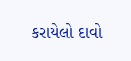કરાયેલો દાવો